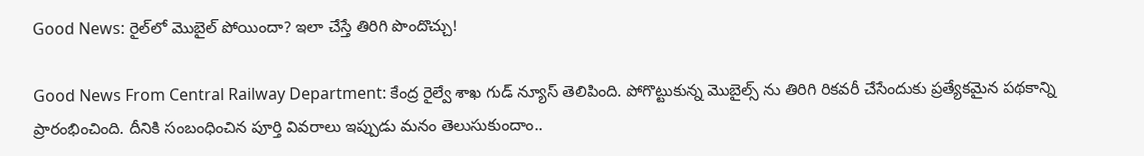Good News: రైల్‌లో మొబైల్ పోయిందా? ఇలా చేస్తే తిరిగి పొందొచ్చు!

Good News From Central Railway Department: కేంద్ర రైల్వే శాఖ గుడ్ న్యూస్ తెలిపింది. పోగొట్టుకున్న మొబైల్స్ ను తిరిగి రికవరీ చేసేందుకు ప్రత్యేకమైన పథకాన్ని ప్రారంభించింది. దీనికి సంబంధించిన పూర్తి వివరాలు ఇప్పుడు మనం తెలుసుకుందాం..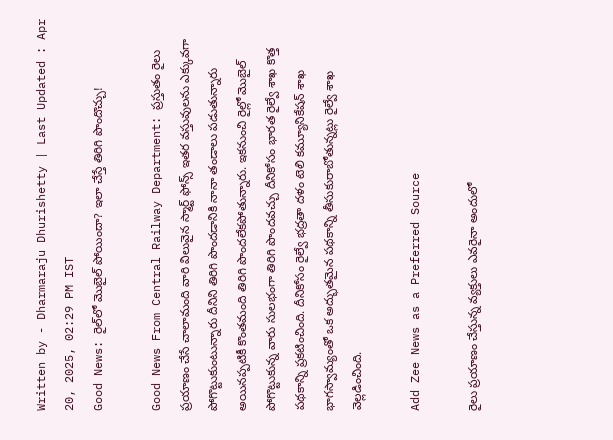Written by - Dharmaraju Dhurishetty | Last Updated : Apr 20, 2025, 02:29 PM IST
Good News: రైల్‌లో మొబైల్ పోయిందా? ఇలా చేస్తే తిరిగి పొందొచ్చు!

Good News From Central Railway Department: ప్రస్తుతం రైలు ప్రయాణం చేసే చాలామంది వారి విలువైన స్మార్ట్ ఫోన్స్ ఇతర వస్తువులను ఎక్కువగా పోగొట్టుకుంటున్నారు దీనిని తిరిగి పొందడానికి నానా తండాలు పడుతున్నారు అయినప్పటికీ కొంతమంది తిరిగి పొందలేకపోతున్నారు. ఇకనుంచి రైల్లో మొబైల్ పోగొట్టుకున్న వారు సులభంగా తిరిగి పొందవచ్చు దీనికోసం భారత రైల్వే శాఖ కొత్త పథకాన్ని ప్రకటించింది. దీనికోసం రైల్వే భద్రతా దళం టెలి కమ్యూనికేషన్ శాఖ భాగస్వామ్యంతో ఒక అద్భుతమైన పథకాన్ని తీసుకురాబోతున్నట్లు రైల్వే శాఖ వెల్లడించింది.

Add Zee News as a Preferred Source

రైలు ప్రయాణం చేస్తున్న వ్యక్తులు ఎవరైనా అందులో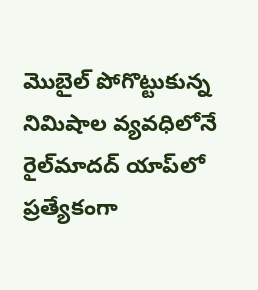మొబైల్ పోగొట్టుకున్న నిమిషాల వ్యవధిలోనే రైల్‌మాదద్ యాప్‌లో ప్రత్యేకంగా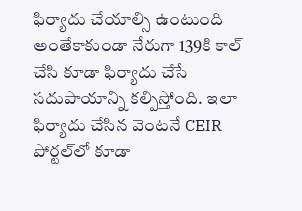ఫిర్యాదు చేయాల్సి ఉంటుంది అంతేకాకుండా నేరుగా 139కి కాల్ చేసి కూడా ఫిర్యాదు చేసే సదుపాయాన్ని కల్పిస్తోంది. ఇలా ఫిర్యాదు చేసిన వెంటనే CEIR పోర్టల్‌లో కూడా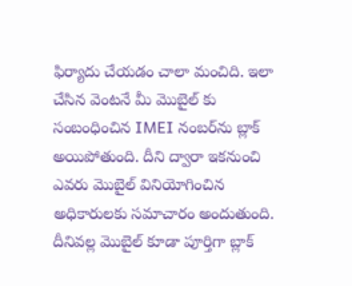ఫిర్యాదు చేయడం చాలా మంచిది. ఇలా చేసిన వెంటనే మీ మొబైల్ కు సంబంధించిన IMEI నంబర్‌ను బ్లాక్ అయిపోతుంది. దీని ద్వారా ఇకనుంచి ఎవరు మొబైల్ వినియోగించిన అధికారులకు సమాచారం అందుతుంది. దీనివల్ల మొబైల్ కూడా పూర్తిగా బ్లాక్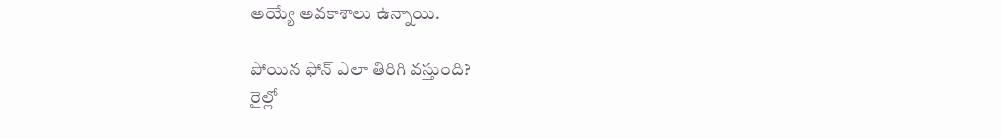అయ్యే అవకాశాలు ఉన్నాయి.

పోయిన ఫోన్ ఎలా తిరిగి వస్తుంది?
రైల్లో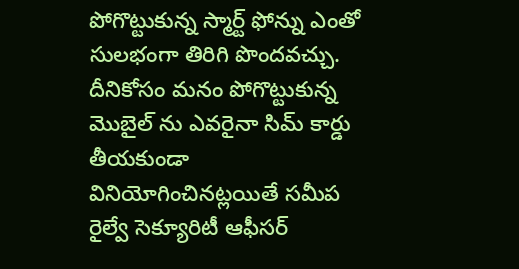పోగొట్టుకున్న స్మార్ట్ ఫోన్ను ఎంతో సులభంగా తిరిగి పొందవచ్చు. దీనికోసం మనం పోగొట్టుకున్న మొబైల్ ను ఎవరైనా సిమ్ కార్డు తీయకుండా వినియోగించినట్లయితే సమీప రైల్వే సెక్యూరిటీ ఆఫీసర్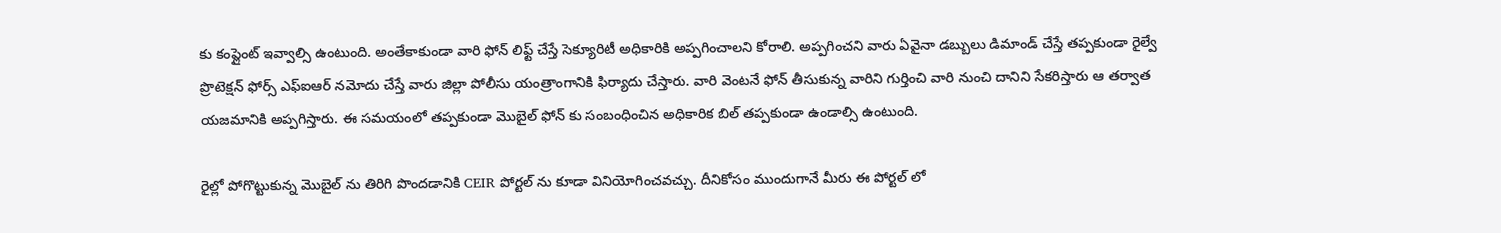కు కంప్లైంట్ ఇవ్వాల్సి ఉంటుంది. అంతేకాకుండా వారి ఫోన్ లిఫ్ట్ చేస్తే సెక్యూరిటీ అధికారికి అప్పగించాలని కోరాలి. అప్పగించని వారు ఏవైనా డబ్బులు డిమాండ్ చేస్తే తప్పకుండా రైల్వే ప్రొటెక్షన్ ఫోర్స్ ఎఫ్ఐఆర్ నమోదు చేస్తే వారు జిల్లా పోలీసు యంత్రాంగానికి ఫిర్యాదు చేస్తారు. వారి వెంటనే ఫోన్ తీసుకున్న వారిని గుర్తించి వారి నుంచి దానిని సేకరిస్తారు ఆ తర్వాత యజమానికి అప్పగిస్తారు. ఈ సమయంలో తప్పకుండా మొబైల్ ఫోన్ కు సంబంధించిన అధికారిక బిల్ తప్పకుండా ఉండాల్సి ఉంటుంది.

రైల్లో పోగొట్టుకున్న మొబైల్ ను తిరిగి పొందడానికి CEIR పోర్టల్ ను కూడా వినియోగించవచ్చు. దీనికోసం ముందుగానే మీరు ఈ పోర్టల్ లో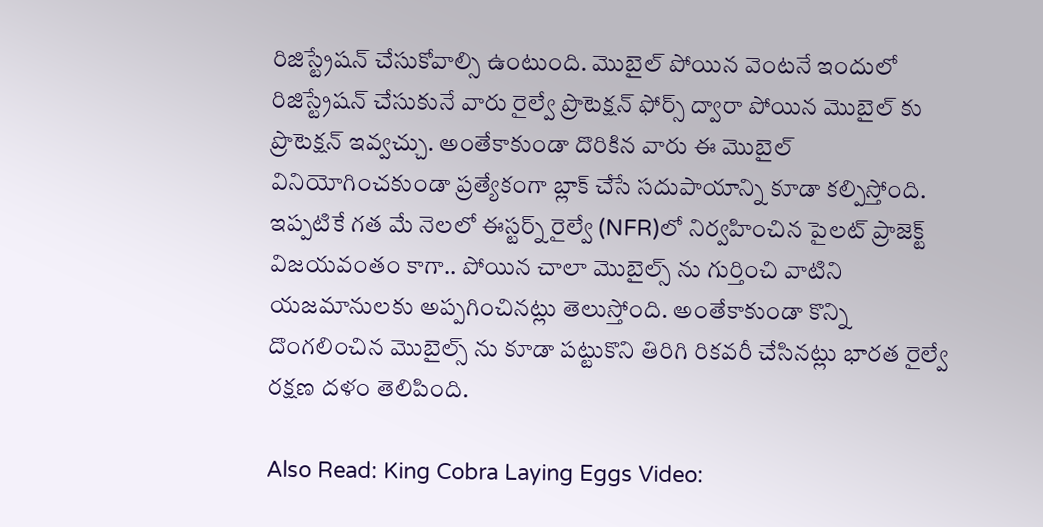రిజిస్ట్రేషన్ చేసుకోవాల్సి ఉంటుంది. మొబైల్ పోయిన వెంటనే ఇందులో రిజిస్ట్రేషన్ చేసుకునే వారు రైల్వే ప్రొటెక్షన్ ఫోర్స్ ద్వారా పోయిన మొబైల్ కు ప్రొటెక్షన్ ఇవ్వచ్చు. అంతేకాకుండా దొరికిన వారు ఈ మొబైల్ వినియోగించకుండా ప్రత్యేకంగా బ్లాక్ చేసే సదుపాయాన్ని కూడా కల్పిస్తోంది. ఇప్పటికే గత మే నెలలో ఈస్టర్న్ రైల్వే (NFR)లో నిర్వహించిన పైలట్ ప్రాజెక్ట్ విజయవంతం కాగా.. పోయిన చాలా మొబైల్స్ ను గుర్తించి వాటిని యజమానులకు అప్పగించినట్లు తెలుస్తోంది. అంతేకాకుండా కొన్ని దొంగలించిన మొబైల్స్ ను కూడా పట్టుకొని తిరిగి రికవరీ చేసినట్లు భారత రైల్వే రక్షణ దళం తెలిపింది.

Also Read: King Cobra Laying Eggs Video: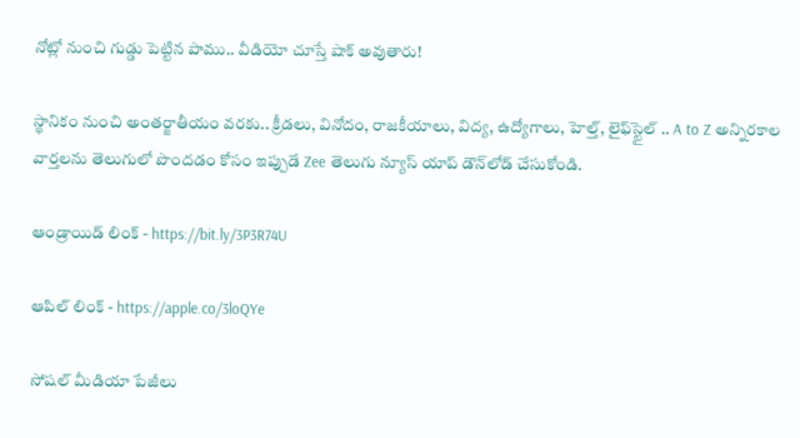నోట్లో నుంచి గుడ్డు పెట్టిన పాము.. వీడియో చూస్తే షాక్‌ అవుతారు!

స్థానికం నుంచి అంతర్జాతీయం వరకు.. క్రీడలు, వినోదం, రాజకీయాలు, విద్య, ఉద్యోగాలు, హెల్త్, లైఫ్‌స్టైల్ .. A to Z అన్నిరకాల వార్తలను తెలుగులో పొందడం కోసం ఇప్పుడే Zee తెలుగు న్యూస్ యాప్ డౌన్‌లోడ్ చేసుకోండి.

ఆండ్రాయిడ్ లింక్ - https://bit.ly/3P3R74U

ఆపిల్ లింక్ - https://apple.co/3loQYe

సోషల్ మీడియా పేజీలు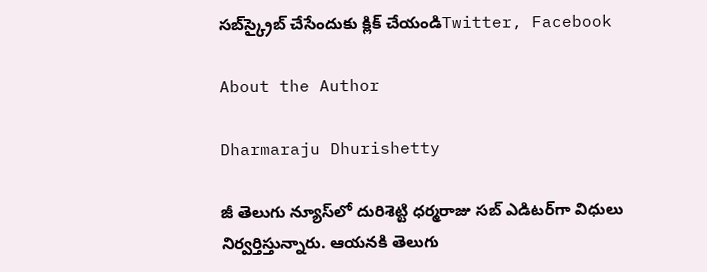సబ్‌స్క్రైబ్ చేసేందుకు క్లిక్ చేయండిTwitter, Facebook

About the Author

Dharmaraju Dhurishetty

జీ తెలుగు న్యూస్‌లో దురిశెట్టి ధర్మరాజు సబ్ ఎడిటర్‌గా విధులు నిర్వర్తిస్తున్నారు. ఆయనకి తెలుగు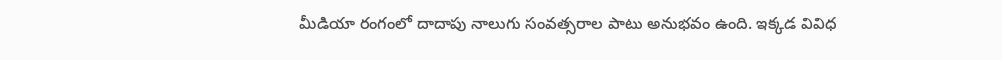మీడియా రంగంలో దాదాపు నాలుగు సంవత్సరాల పాటు అనుభవం ఉంది. ఇక్కడ వివిధ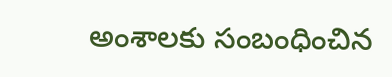అంశాలకు సంబంధించిన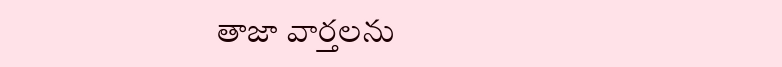తాజా వార్తలను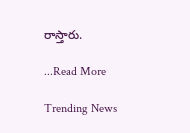రాస్తారు.

...Read More

Trending News